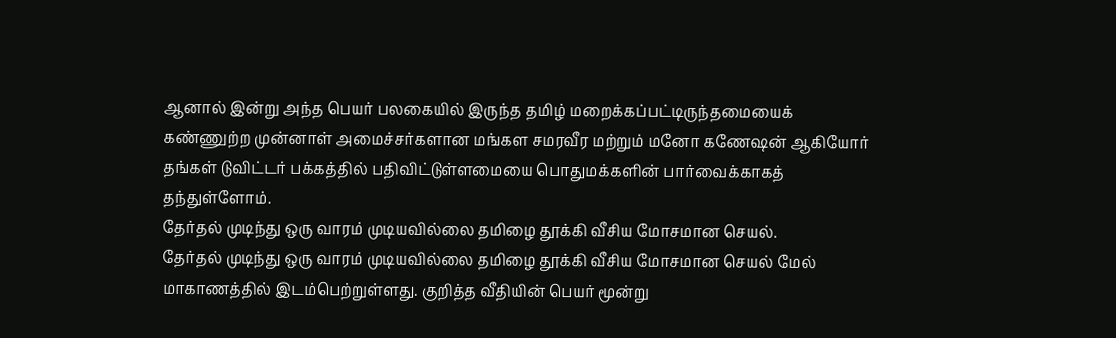ஆனால் இன்று அந்த பெயர் பலகையில் இருந்த தமிழ் மறைக்கப்பட்டிருந்தமையைக் கண்ணுற்ற முன்னாள் அமைச்சர்களான மங்கள சமரவீர மற்றும் மனோ கணேஷன் ஆகியோர் தங்கள் டுவிட்டர் பக்கத்தில் பதிவிட்டுள்ளமையை பொதுமக்களின் பார்வைக்காகத் தந்துள்ளோம்.
தேர்தல் முடிந்து ஒரு வாரம் முடியவில்லை தமிழை தூக்கி வீசிய மோசமான செயல்.
தேர்தல் முடிந்து ஒரு வாரம் முடியவில்லை தமிழை தூக்கி வீசிய மோசமான செயல் மேல் மாகாணத்தில் இடம்பெற்றுள்ளது. குறித்த வீதியின் பெயர் மூன்று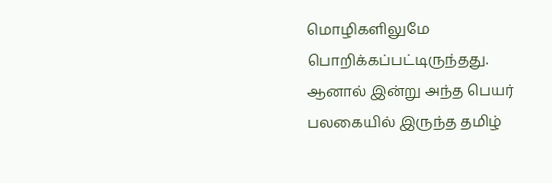மொழிகளிலுமே பொறிக்கப்பட்டிருந்தது.
ஆனால் இன்று அந்த பெயர் பலகையில் இருந்த தமிழ்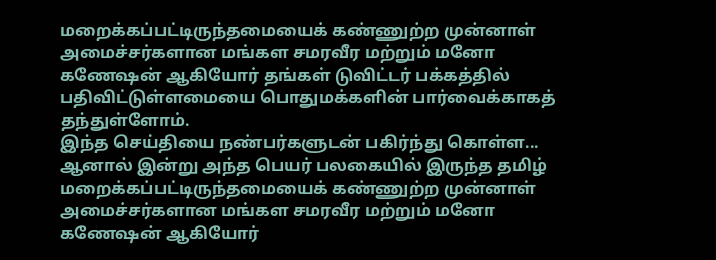மறைக்கப்பட்டிருந்தமையைக் கண்ணுற்ற முன்னாள் அமைச்சர்களான மங்கள சமரவீர மற்றும் மனோ கணேஷன் ஆகியோர் தங்கள் டுவிட்டர் பக்கத்தில் பதிவிட்டுள்ளமையை பொதுமக்களின் பார்வைக்காகத் தந்துள்ளோம்.
இந்த செய்தியை நண்பர்களுடன் பகிர்ந்து கொள்ள...
ஆனால் இன்று அந்த பெயர் பலகையில் இருந்த தமிழ் மறைக்கப்பட்டிருந்தமையைக் கண்ணுற்ற முன்னாள் அமைச்சர்களான மங்கள சமரவீர மற்றும் மனோ கணேஷன் ஆகியோர்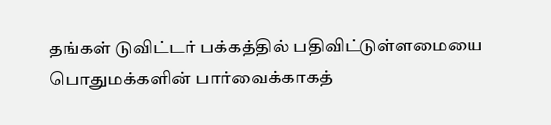தங்கள் டுவிட்டர் பக்கத்தில் பதிவிட்டுள்ளமையை பொதுமக்களின் பார்வைக்காகத்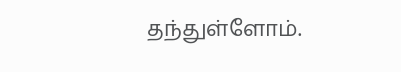தந்துள்ளோம்.